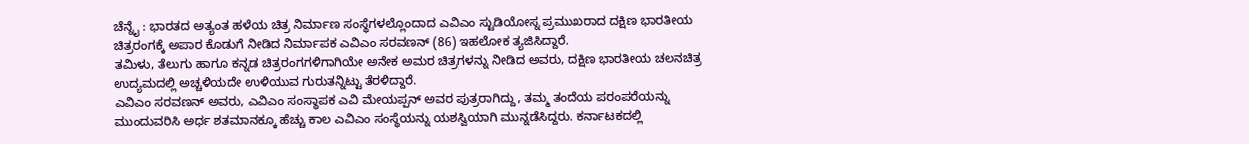ಚೆನ್ನೈ : ಭಾರತದ ಅತ್ಯಂತ ಹಳೆಯ ಚಿತ್ರ ನಿರ್ಮಾಣ ಸಂಸ್ಥೆಗಳಲ್ಲೊಂದಾದ ಎವಿಎಂ ಸ್ಟುಡಿಯೋಸ್ನ ಪ್ರಮುಖರಾದ ದಕ್ಷಿಣ ಭಾರತೀಯ ಚಿತ್ರರಂಗಕ್ಕೆ ಅಪಾರ ಕೊಡುಗೆ ನೀಡಿದ ನಿರ್ಮಾಪಕ ಎವಿಎಂ ಸರವಣನ್ (86) ಇಹಲೋಕ ತ್ಯಜಿಸಿದ್ದಾರೆ.
ತಮಿಳು, ತೆಲುಗು ಹಾಗೂ ಕನ್ನಡ ಚಿತ್ರರಂಗಗಳಿಗಾಗಿಯೇ ಅನೇಕ ಅಮರ ಚಿತ್ರಗಳನ್ನು ನೀಡಿದ ಅವರು, ದಕ್ಷಿಣ ಭಾರತೀಯ ಚಲನಚಿತ್ರ ಉದ್ಯಮದಲ್ಲಿ ಅಚ್ಚಳಿಯದೇ ಉಳಿಯುವ ಗುರುತನ್ನಿಟ್ಟು ತೆರಳಿದ್ದಾರೆ.
ಎವಿಎಂ ಸರವಣನ್ ಅವರು, ಎವಿಎಂ ಸಂಸ್ಥಾಪಕ ಎವಿ ಮೇಯಪ್ಪನ್ ಅವರ ಪುತ್ರರಾಗಿದ್ದು, ತಮ್ಮ ತಂದೆಯ ಪರಂಪರೆಯನ್ನು ಮುಂದುವರಿಸಿ ಅರ್ಧ ಶತಮಾನಕ್ಕೂ ಹೆಚ್ಚು ಕಾಲ ಎವಿಎಂ ಸಂಸ್ಥೆಯನ್ನು ಯಶಸ್ವಿಯಾಗಿ ಮುನ್ನಡೆಸಿದ್ದರು. ಕರ್ನಾಟಕದಲ್ಲಿ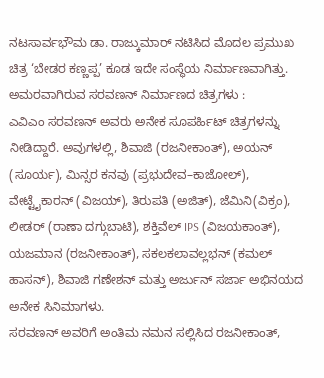ನಟಸಾರ್ವಭೌಮ ಡಾ. ರಾಜ್ಕುಮಾರ್ ನಟಿಸಿದ ಮೊದಲ ಪ್ರಮುಖ ಚಿತ್ರ ‘ಬೇಡರ ಕಣ್ಣಪ್ಪ’ ಕೂಡ ಇದೇ ಸಂಸ್ಥೆಯ ನಿರ್ಮಾಣವಾಗಿತ್ತು.
ಅಮರವಾಗಿರುವ ಸರವಣನ್ ನಿರ್ಮಾಣದ ಚಿತ್ರಗಳು :
ಎವಿಎಂ ಸರವಣನ್ ಅವರು ಅನೇಕ ಸೂಪರ್ಹಿಟ್ ಚಿತ್ರಗಳನ್ನು ನೀಡಿದ್ದಾರೆ. ಅವುಗಳಲ್ಲಿ, ಶಿವಾಜಿ (ರಜನೀಕಾಂತ್), ಅಯನ್ (ಸೂರ್ಯ), ಮಿನ್ಸರ ಕನವು (ಪ್ರಭುದೇವ–ಕಾಜೋಲ್), ವೇಟ್ಟೈಕಾರನ್ (ವಿಜಯ್), ತಿರುಪತಿ (ಅಜಿತ್), ಜೆಮಿನಿ(ವಿಕ್ರಂ), ಲೀಡರ್ (ರಾಣಾ ದಗ್ಗುಬಾಟಿ), ಶಕ್ತಿವೆಲ್ IPS (ವಿಜಯಕಾಂತ್), ಯಜಮಾನ (ರಜನೀಕಾಂತ್), ಸಕಲಕಲಾವಲ್ಲಭನ್ (ಕಮಲ್ ಹಾಸನ್), ಶಿವಾಜಿ ಗಣೇಶನ್ ಮತ್ತು ಅರ್ಜುನ್ ಸರ್ಜಾ ಅಭಿನಯದ ಅನೇಕ ಸಿನಿಮಾಗಳು.
ಸರವಣನ್ ಅವರಿಗೆ ಅಂತಿಮ ನಮನ ಸಲ್ಲಿಸಿದ ರಜನೀಕಾಂತ್,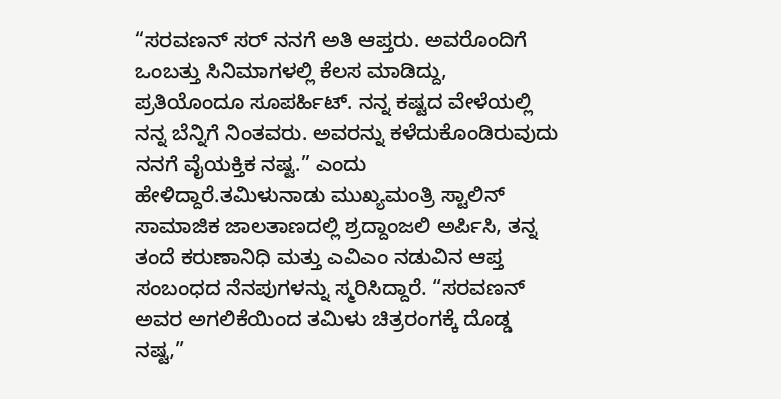“ಸರವಣನ್ ಸರ್ ನನಗೆ ಅತಿ ಆಪ್ತರು. ಅವರೊಂದಿಗೆ ಒಂಬತ್ತು ಸಿನಿಮಾಗಳಲ್ಲಿ ಕೆಲಸ ಮಾಡಿದ್ದು, ಪ್ರತಿಯೊಂದೂ ಸೂಪರ್ಹಿಟ್. ನನ್ನ ಕಷ್ಟದ ವೇಳೆಯಲ್ಲಿ ನನ್ನ ಬೆನ್ನಿಗೆ ನಿಂತವರು. ಅವರನ್ನು ಕಳೆದುಕೊಂಡಿರುವುದು ನನಗೆ ವೈಯಕ್ತಿಕ ನಷ್ಟ.” ಎಂದು ಹೇಳಿದ್ದಾರೆ.ತಮಿಳುನಾಡು ಮುಖ್ಯಮಂತ್ರಿ ಸ್ಟಾಲಿನ್ ಸಾಮಾಜಿಕ ಜಾಲತಾಣದಲ್ಲಿ ಶ್ರದ್ದಾಂಜಲಿ ಅರ್ಪಿಸಿ, ತನ್ನ ತಂದೆ ಕರುಣಾನಿಧಿ ಮತ್ತು ಎವಿಎಂ ನಡುವಿನ ಆಪ್ತ ಸಂಬಂಧದ ನೆನಪುಗಳನ್ನು ಸ್ಮರಿಸಿದ್ದಾರೆ. “ಸರವಣನ್ ಅವರ ಅಗಲಿಕೆಯಿಂದ ತಮಿಳು ಚಿತ್ರರಂಗಕ್ಕೆ ದೊಡ್ಡ ನಷ್ಟ,”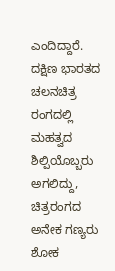ಎಂದಿದ್ದಾರೆ. ದಕ್ಷಿಣ ಭಾರತದ ಚಲನಚಿತ್ರ ರಂಗದಲ್ಲಿ ಮಹತ್ವದ ಶಿಲ್ಪಿಯೊಬ್ಬರು ಅಗಲಿದ್ದು, ಚಿತ್ರರಂಗದ ಅನೇಕ ಗಣ್ಯರು ಶೋಕ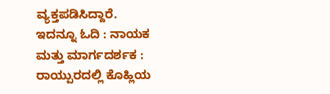ವ್ಯಕ್ತಪಡಿಸಿದ್ದಾರೆ.
ಇದನ್ನೂ ಓದಿ : ನಾಯಕ ಮತ್ತು ಮಾರ್ಗದರ್ಶಕ : ರಾಯ್ಪುರದಲ್ಲಿ ಕೊಹ್ಲಿಯ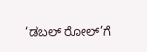‘ಡಬಲ್ ರೋಲ್’ಗೆ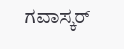ಗವಾಸ್ಕರ್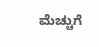ಮೆಚ್ಚುಗೆ